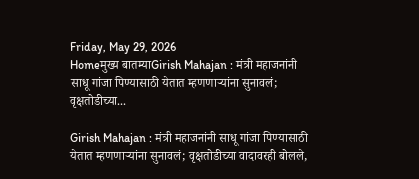Friday, May 29, 2026
Homeमुख्य बातम्याGirish Mahajan : मंत्री महाजनांनी साधू गांजा पिण्यासाठी येतात म्हणणाऱ्यांना सुनावलं; वृक्षतोडीच्या...

Girish Mahajan : मंत्री महाजनांनी साधू गांजा पिण्यासाठी येतात म्हणणाऱ्यांना सुनावलं; वृक्षतोडीच्या वादावरही बोलले,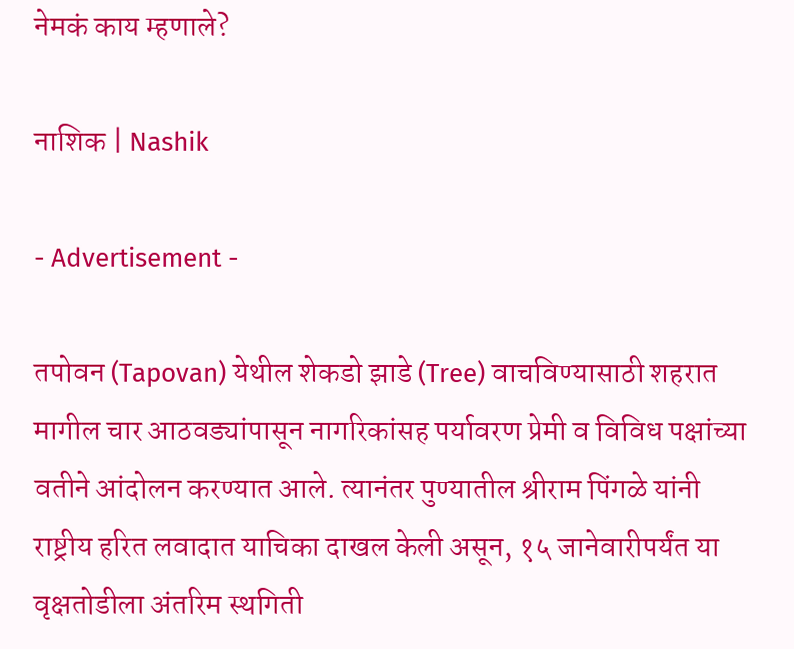नेमकं काय म्हणाले?

नाशिक | Nashik

- Advertisement -

तपोवन (Tapovan) येथील शेकडो झाडे (Tree) वाचविण्यासाठी शहरात मागील चार आठवड्यांपासून नागरिकांसह पर्यावरण प्रेमी व विविध पक्षांच्या वतीने आंदोलन करण्यात आले. त्यानंतर पुण्यातील श्रीराम पिंगळे यांनी राष्ट्रीय हरित लवादात याचिका दाखल केली असून, १५ जानेवारीपर्यंत या वृक्षतोडीला अंतरिम स्थगिती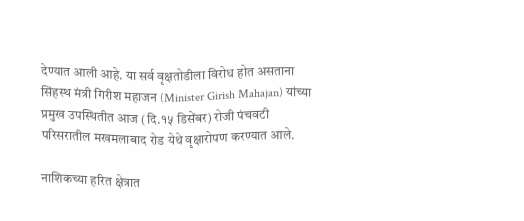देण्यात आली आहे. या सर्व वृक्षतोडीला विरोध होत असताना सिंहस्थ मंत्री गिरीश महाजन (Minister Girish Mahajan) यांच्या प्रमुख उपस्थितीत आज (दि.१५ डिसेंबर) रोजी पंचवटी परिसरातील मखमलाबाद रोड येथे वृक्षारोपण करण्यात आले.

नाशिकच्या हरित क्षेत्रात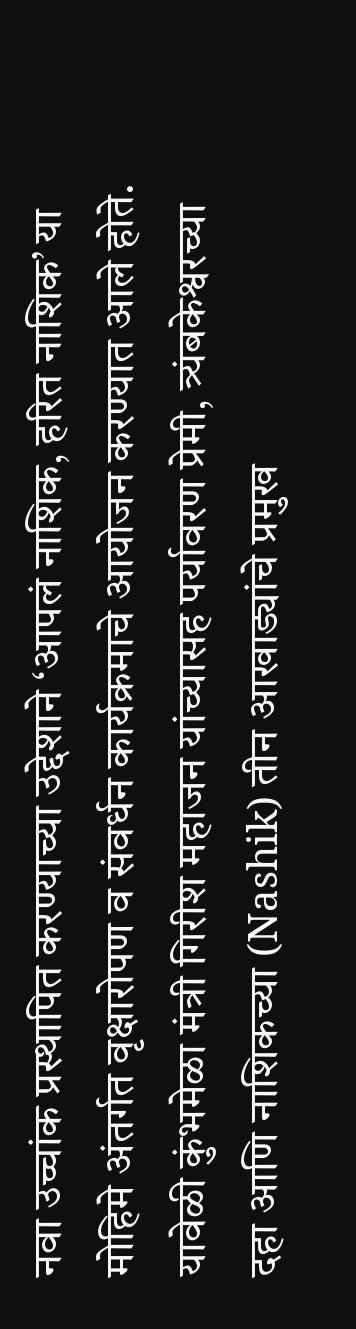नवा उच्चांक प्रस्थापित करण्याच्या उद्देशाने ‘आपलं नाशिक, हरित नाशिक’ या मोहिमे अंतर्गत वृक्षारोपण व संवर्धन कार्यक्रमाचे आयोजन करण्यात आले होते. यावेळी कुंभमेळा मंत्री गिरीश महाजन यांच्यासह पर्यावरण प्रेमी, त्र्यंबकेश्वरच्या दहा आणि नाशिकच्या (Nashik) तीन आखाड्यांचे प्रमुख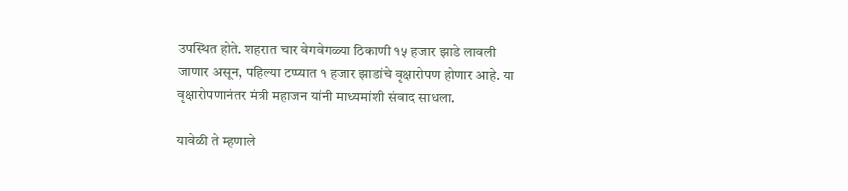उपस्थित होते. शहरात चार वेगवेगळ्या ठिकाणी १५ हजार झाडे लावली जाणार असून, पहिल्या टप्प्यात १ हजार झाडांचे वृक्षारोपण होणार आहे. या वृक्षारोपणानंतर मंत्री महाजन यांनी माध्यमांशी संवाद साधला.

यावेळी ते म्हणाले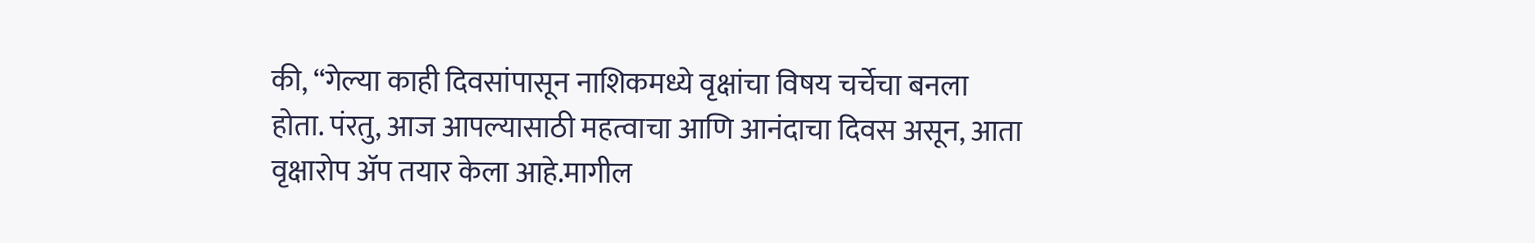की, “गेल्या काही दिवसांपासून नाशिकमध्ये वृक्षांचा विषय चर्चेचा बनला होता. पंरतु, आज आपल्यासाठी महत्वाचा आणि आनंदाचा दिवस असून, आता वृक्षारोप अ‍ॅप तयार केला आहे.मागील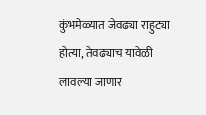कुंभमेळ्यात जेवढ्या राहुट्या होत्या, तेवढ्याच यावेळी लावल्या जाणार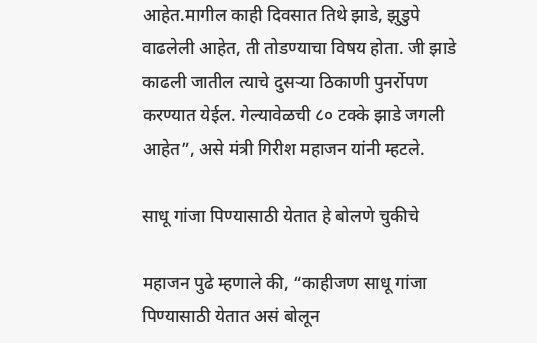आहेत.मागील काही दिवसात तिथे झाडे, झुडुपे वाढलेली आहेत, ती तोडण्याचा विषय होता. जी झाडे काढली जातील त्याचे दुसऱ्या ठिकाणी पुनर्रोपण करण्यात येईल. गेल्यावेळची ८० टक्के झाडे जगली आहेत”, असे मंत्री गिरीश महाजन यांनी म्हटले.

साधू गांजा पिण्यासाठी येतात हे बोलणे चुकीचे

महाजन पुढे म्हणाले की, “काहीजण साधू गांजा पिण्यासाठी येतात असं बोलून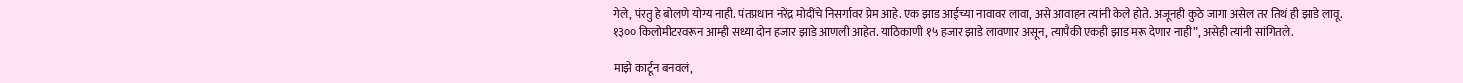गेले, पंरतु हे बोलणे योग्य नाही. पंतप्रधान नरेंद्र मोदींचे निसर्गावर प्रेम आहे. एक झाड आईच्या नावावर लावा, असे आवाहन त्यांनी केले होते. अजूनही कुठे जागा असेल तर तिथं ही झाडे लावू. १३०० किलोमीटरवरून आम्ही सध्या दोन हजार झाडे आणली आहेत. याठिकाणी १५ हजार झाडे लावणार असून, त्यापैकी एकही झाड मरू देणार नाही”, असेही त्यांनी सांगितले.

माझे कार्टून बनवलं,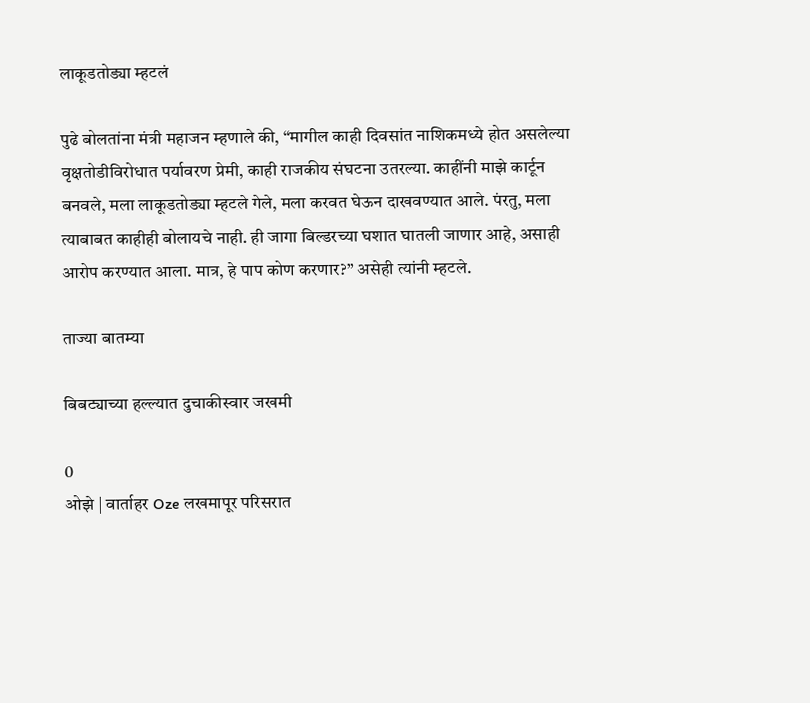लाकूडतोड्या म्हटलं

पुढे बोलतांना मंत्री महाजन म्हणाले की, “मागील काही दिवसांत नाशिकमध्ये होत असलेल्या वृक्षतोडीविरोधात पर्यावरण प्रेमी, काही राजकीय संघटना उतरल्या. काहींनी माझे कार्टून बनवले, मला लाकूडतोड्या म्हटले गेले, मला करवत घेऊन दाखवण्यात आले. पंरतु, मला त्याबाबत काहीही बोलायचे नाही. ही जागा बिल्डरच्या घशात घातली जाणार आहे, असाही आरोप करण्यात आला. मात्र, हे पाप कोण करणार?” असेही त्यांनी म्हटले.

ताज्या बातम्या

बिबट्याच्या हल्ल्यात दुचाकीस्वार जखमी

0
ओझे | वार्ताहर Oze लखमापूर परिसरात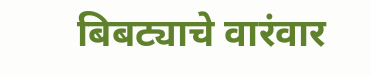बिबट्याचे वारंवार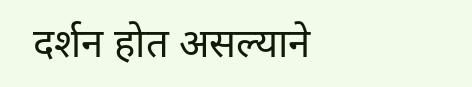दर्शन होत असल्याने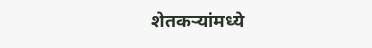शेतकर्‍यांमध्ये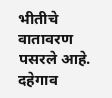भीतीचे वातावरण पसरले आहे. दहेगाव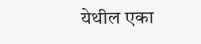येथील एका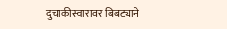दुचाकीस्वारावर बिबट्याने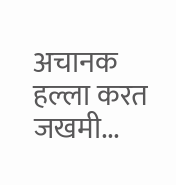अचानक हल्ला करत जखमी...